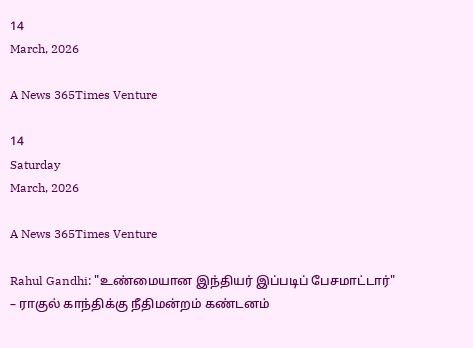14
March, 2026

A News 365Times Venture

14
Saturday
March, 2026

A News 365Times Venture

Rahul Gandhi: "உண்மையான இந்தியர் இப்படிப் பேசமாட்டார்" – ராகுல் காந்திக்கு நீதிமன்றம் கண்டனம்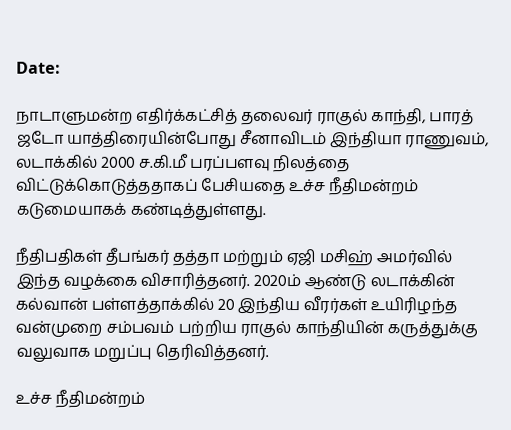Date:

நாடாளுமன்ற எதிர்க்கட்சித் தலைவர் ராகுல் காந்தி, பாரத் ஜடோ யாத்திரையின்போது சீனாவிடம் இந்தியா ராணுவம், லடாக்கில் 2000 ச.கி.மீ பரப்பளவு நிலத்தை விட்டுக்கொடுத்ததாகப் பேசியதை உச்ச நீதிமன்றம் கடுமையாகக் கண்டித்துள்ளது.

நீதிபதிகள் தீபங்கர் தத்தா மற்றும் ஏஜி மசிஹ் அமர்வில் இந்த வழக்கை விசாரித்தனர். 2020ம் ஆண்டு லடாக்கின் கல்வான் பள்ளத்தாக்கில் 20 இந்திய வீரர்கள் உயிரிழந்த வன்முறை சம்பவம் பற்றிய ராகுல் காந்தியின் கருத்துக்கு வலுவாக மறுப்பு தெரிவித்தனர்.

உச்ச நீதிமன்றம்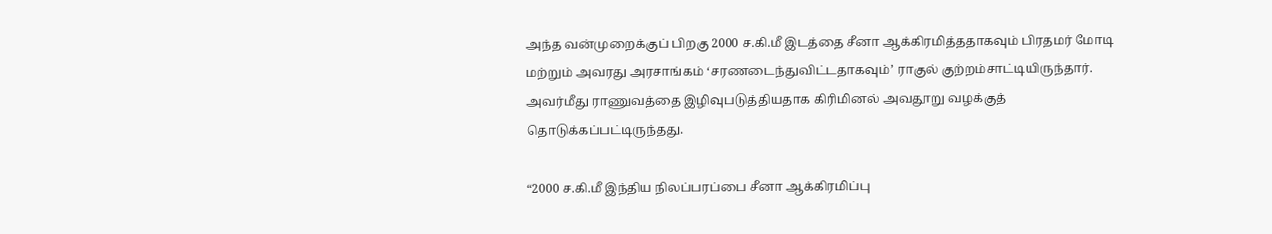அந்த வன்முறைக்குப் பிறகு 2000 ச.கி.மீ இடத்தை சீனா ஆக்கிரமித்ததாகவும் பிரதமர் மோடி மற்றும் அவரது அரசாங்கம் ‘சரணடைந்துவிட்டதாகவும்’ ராகுல் குற்றம்சாட்டியிருந்தார். அவர்மீது ராணுவத்தை இழிவுபடுத்தியதாக கிரிமினல் அவதூறு வழக்குத் தொடுக்கப்பட்டிருந்தது.

“2000 ச.கி.மீ இந்திய நிலப்பரப்பை சீனா ஆக்கிரமிப்பு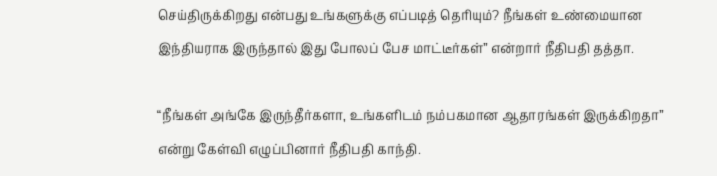செய்திருக்கிறது என்பது உங்களுக்கு எப்படித் தெரியும்? நீங்கள் உண்மையான இந்தியராக இருந்தால் இது போலப் பேச மாட்டீர்கள்” என்றார் நீதிபதி தத்தா.

“நீங்கள் அங்கே இருந்தீர்களா, உங்களிடம் நம்பகமான ஆதாரங்கள் இருக்கிறதா” என்று கேள்வி எழுப்பினார் நீதிபதி காந்தி.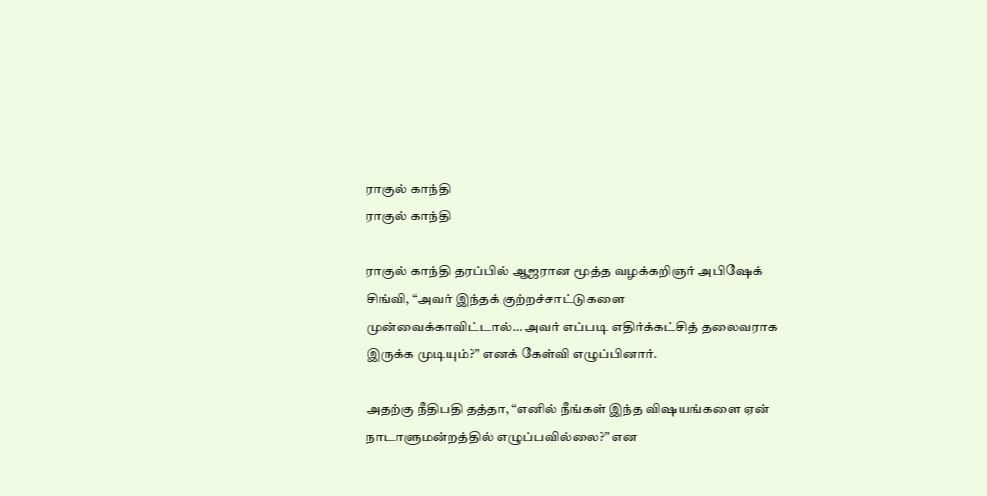ராகுல் காந்தி
ராகுல் காந்தி

ராகுல் காந்தி தரப்பில் ஆஜரான மூத்த வழக்கறிஞர் அபிஷேக் சிங்வி, “அவர் இந்தக் குற்றச்சாட்டுகளை முன்வைக்காவிட்டால்… அவர் எப்படி எதிர்க்கட்சித் தலைவராக இருக்க முடியும்?” எனக் கேள்வி எழுப்பினார்.

அதற்கு நீதிபதி தத்தா, “எனில் நீங்கள் இந்த விஷயங்களை ஏன் நாடாளுமன்றத்தில் எழுப்பவில்லை?” என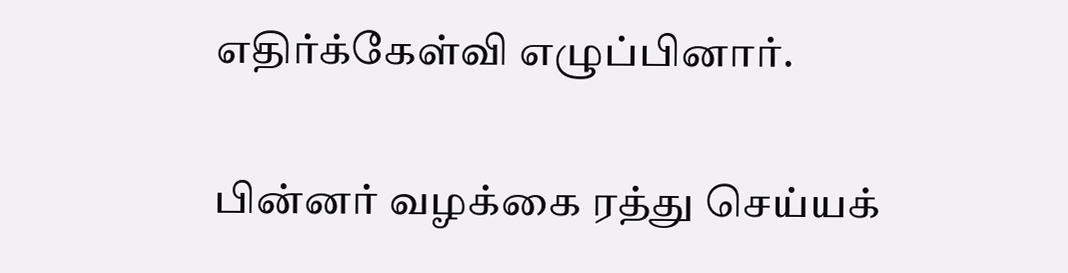எதிர்க்கேள்வி எழுப்பினார்.

பின்னர் வழக்கை ரத்து செய்யக்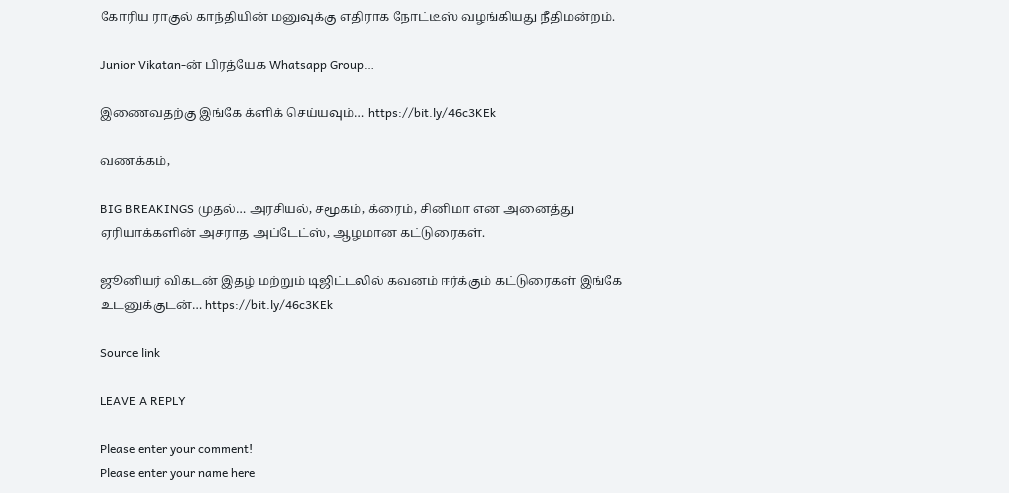கோரிய ராகுல் காந்தியின் மனுவுக்கு எதிராக நோட்டீஸ் வழங்கியது நீதிமன்றம்.

Junior Vikatan-ன் பிரத்யேக Whatsapp Group…

இணைவதற்கு இங்கே க்ளிக் செய்யவும்… https://bit.ly/46c3KEk

வணக்கம்,

BIG BREAKINGS முதல்… அரசியல், சமூகம், க்ரைம், சினிமா என அனைத்து ஏரியாக்களின் அசராத அப்டேட்ஸ், ஆழமான கட்டுரைகள்.

ஜூனியர் விகடன் இதழ் மற்றும் டிஜிட்டலில் கவனம் ஈர்க்கும் கட்டுரைகள் இங்கே உடனுக்குடன்… https://bit.ly/46c3KEk

Source link

LEAVE A REPLY

Please enter your comment!
Please enter your name here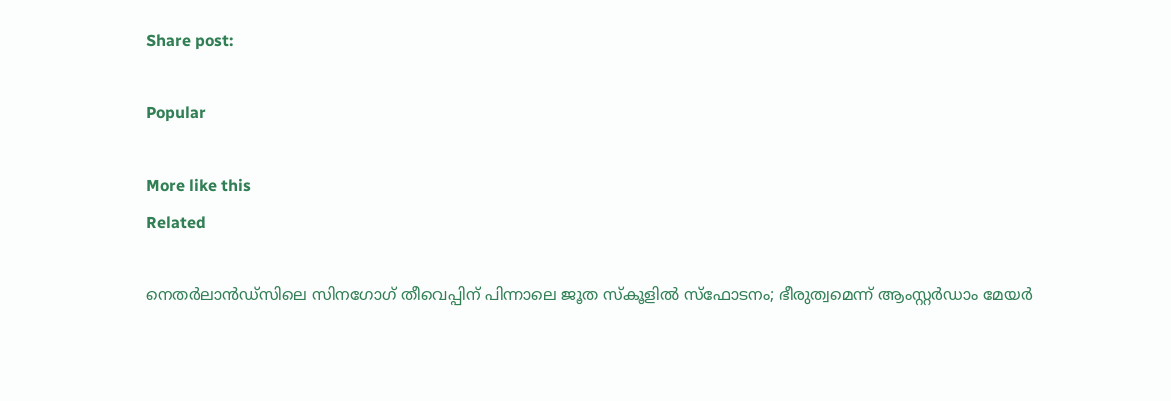Share post:

Popular

More like this
Related

നെതര്‍ലാന്‍ഡ്‌സിലെ സിനഗോഗ് തീവെപ്പിന് പിന്നാലെ ജൂത സ്‌കൂളില്‍ സ്‌ഫോടനം; ഭീരുത്വമെന്ന് ആംസ്റ്റര്‍ഡാം മേയര്‍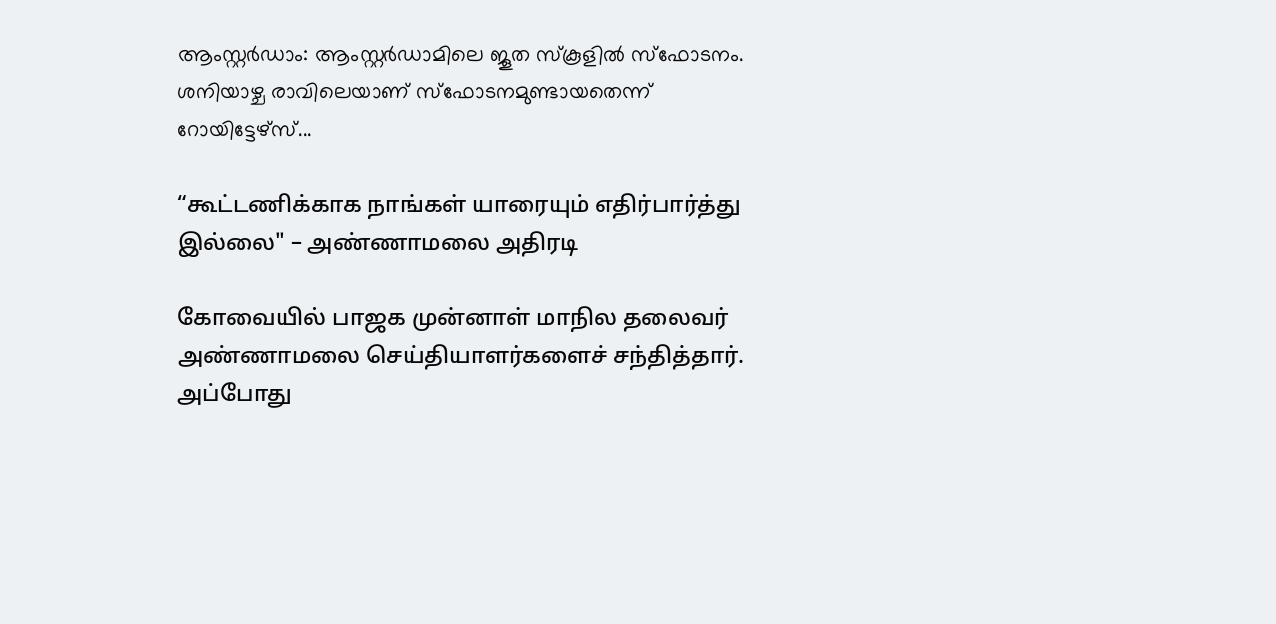ആംസ്റ്റര്‍ഡാം: ആംസ്റ്റര്‍ഡാമിലെ ജൂത സ്‌കൂളില്‍ സ്‌ഫോടനം. ശനിയാഴ്ച രാവിലെയാണ് സ്‌ഫോടനമുണ്ടായതെന്ന് റോയിട്ടേഴ്‌സ്...

“கூட்டணிக்காக நாங்கள் யாரையும் எதிர்பார்த்து இல்லை" – அண்ணாமலை அதிரடி

கோவையில் பாஜக முன்னாள் மாநில தலைவர் அண்ணாமலை செய்தியாளர்களைச் சந்தித்தார். அப்போது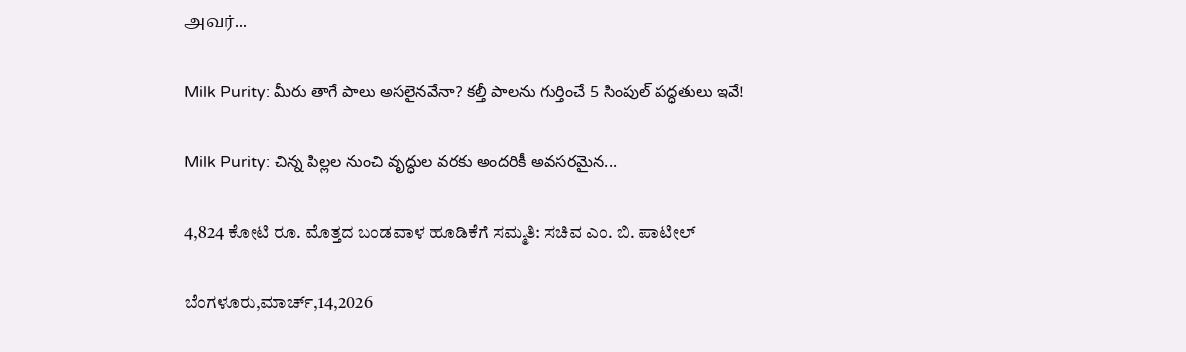அவர்...

Milk Purity: మీరు తాగే పాలు అసలైనవేనా? కల్తీ పాలను గుర్తించే 5 సింపుల్ పద్ధతులు ఇవే!

Milk Purity: చిన్న పిల్లల నుంచి వృద్ధుల వరకు అందరికీ అవసరమైన...

4,824 ಕೋಟಿ ರೂ. ಮೊತ್ತದ ಬಂಡವಾಳ ಹೂಡಿಕೆಗೆ ಸಮ್ಮತಿ: ಸಚಿವ ಎಂ. ಬಿ. ಪಾಟೀಲ್

ಬೆಂಗಳೂರು,ಮಾರ್ಚ್,14,2026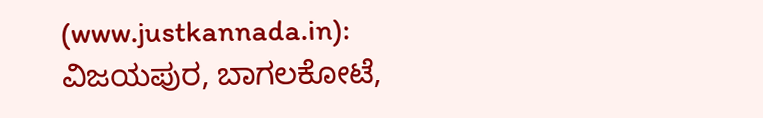(www.justkannada.in): ವಿಜಯಪುರ, ಬಾಗಲಕೋಟೆ,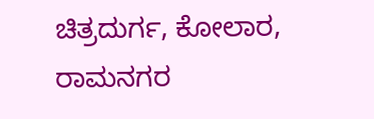ಚಿತ್ರದುರ್ಗ, ಕೋಲಾರ, ರಾಮನಗರ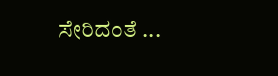ಸೇರಿದಂತೆ ...